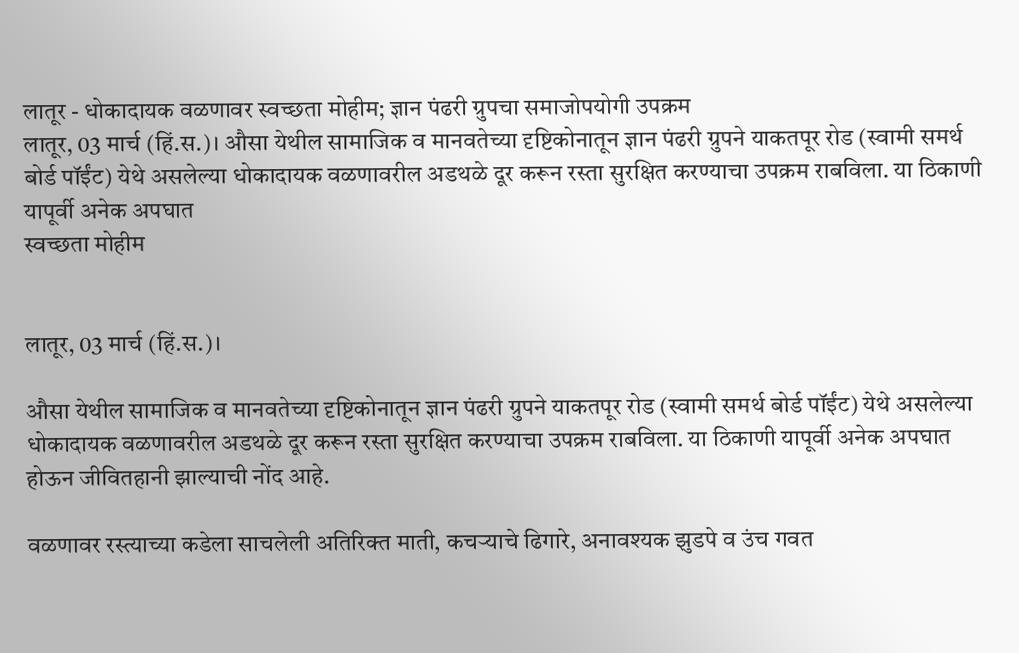लातूर - धोकादायक वळणावर स्वच्छता मोहीम; ज्ञान पंढरी ग्रुपचा समाजोपयोगी उपक्रम
लातूर, 03 मार्च (हिं.स.)। औसा येथील सामाजिक व मानवतेच्या दृष्टिकोनातून ज्ञान पंढरी ग्रुपने याकतपूर रोड (स्वामी समर्थ बोर्ड पॉईंट) येथे असलेल्या धोकादायक वळणावरील अडथळे दूर करून रस्ता सुरक्षित करण्याचा उपक्रम राबविला. या ठिकाणी यापूर्वी अनेक अपघात
स्वच्छता मोहीम


लातूर, 03 मार्च (हिं.स.)।

औसा येथील सामाजिक व मानवतेच्या दृष्टिकोनातून ज्ञान पंढरी ग्रुपने याकतपूर रोड (स्वामी समर्थ बोर्ड पॉईंट) येथे असलेल्या धोकादायक वळणावरील अडथळे दूर करून रस्ता सुरक्षित करण्याचा उपक्रम राबविला. या ठिकाणी यापूर्वी अनेक अपघात होऊन जीवितहानी झाल्याची नोंद आहे.

वळणावर रस्त्याच्या कडेला साचलेली अतिरिक्त माती, कचऱ्याचे ढिगारे, अनावश्यक झुडपे व उंच गवत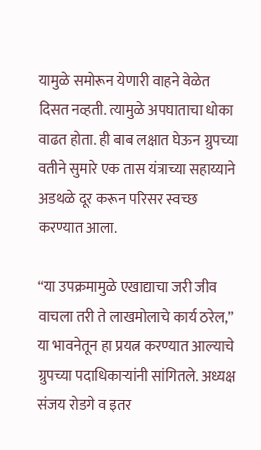यामुळे समोरून येणारी वाहने वेळेत दिसत नव्हती. त्यामुळे अपघाताचा धोका वाढत होता. ही बाब लक्षात घेऊन ग्रुपच्या वतीने सुमारे एक तास यंत्राच्या सहाय्याने अडथळे दूर करून परिसर स्वच्छ करण्यात आला.

“या उपक्रमामुळे एखाद्याचा जरी जीव वाचला तरी ते लाखमोलाचे कार्य ठरेल,” या भावनेतून हा प्रयत्न करण्यात आल्याचे ग्रुपच्या पदाधिकाऱ्यांनी सांगितले. अध्यक्ष संजय रोडगे व इतर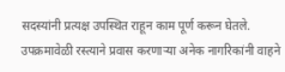सदस्यांनी प्रत्यक्ष उपस्थित राहून काम पूर्ण करून घेतले. उपक्रमावेळी रस्त्याने प्रवास करणाऱ्या अनेक नागरिकांनी वाहने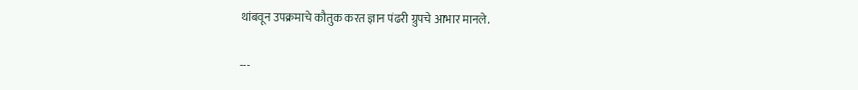थांबवून उपक्रमाचे कौतुक करत ज्ञान पंढरी ग्रुपचे आभार मानले.

---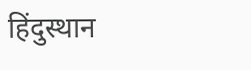हिंदुस्थान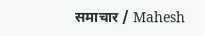समाचार / Mahesh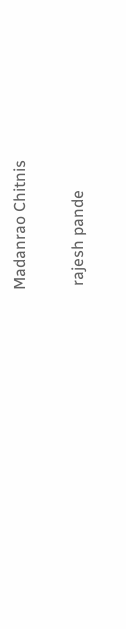Madanrao Chitnis


 rajesh pande